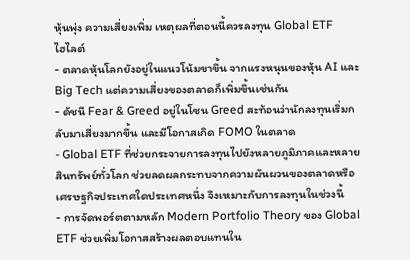หุ้นพุ่ง ความเสี่ยงเพิ่ม เหตุผลที่ตอนนี้ควรลงทุน Global ETF
ไฮไลต์
- ตลาดหุ้นโลกยังอยู่ในแนวโน้มขาขึ้น จากแรงหนุนของหุ้น AI และ Big Tech แต่ความเสี่ยงของตลาดก็เพิ่มขึ้นเช่นกัน
- ดัชนี Fear & Greed อยู่ในโซน Greed สะท้อนว่านักลงทุนเริ่มกลับมาเสี่ยงมากขึ้น และมีโอกาสเกิด FOMO ในตลาด
- Global ETF ที่ช่วยกระจายการลงทุนไปยังหลายภูมิภาคและหลายสินทรัพย์ทั่วโลก ช่วยลดผลกระทบจากความผันผวนของตลาดหรือเศรษฐกิจประเทศใดประเทศหนึ่ง จึงเหมาะกับการลงทุนในช่วงนี้
- การจัดพอร์ตตามหลัก Modern Portfolio Theory ของ Global ETF ช่วยเพิ่มโอกาสสร้างผลตอบแทนใน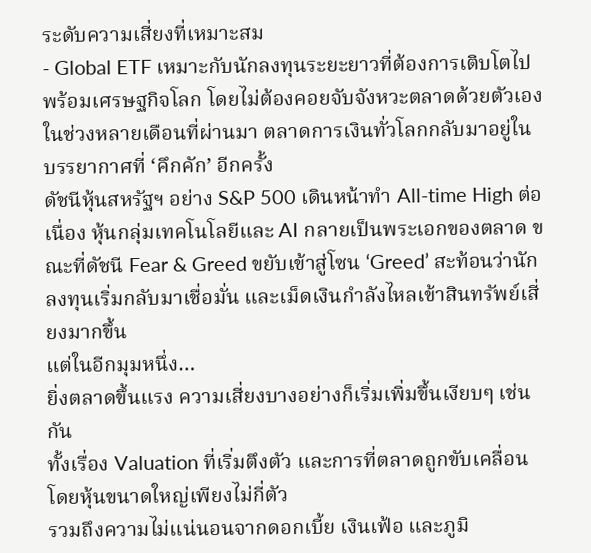ระดับความเสี่ยงที่เหมาะสม
- Global ETF เหมาะกับนักลงทุนระยะยาวที่ต้องการเติบโตไปพร้อมเศรษฐกิจโลก โดยไม่ต้องคอยจับจังหวะตลาดด้วยตัวเอง
ในช่วงหลายเดือนที่ผ่านมา ตลาดการเงินทั่วโลกกลับมาอยู่ในบรรยากาศที่ ‘คึกคัก’ อีกครั้ง
ดัชนีหุ้นสหรัฐฯ อย่าง S&P 500 เดินหน้าทำ All-time High ต่อเนื่อง หุ้นกลุ่มเทคโนโลยีและ AI กลายเป็นพระเอกของตลาด ขณะที่ดัชนี Fear & Greed ขยับเข้าสู่โซน ‘Greed’ สะท้อนว่านักลงทุนเริ่มกลับมาเชื่อมั่น และเม็ดเงินกำลังไหลเข้าสินทรัพย์เสี่ยงมากขึ้น
แต่ในอีกมุมหนึ่ง…
ยิ่งตลาดขึ้นแรง ความเสี่ยงบางอย่างก็เริ่มเพิ่มขึ้นเงียบๆ เช่นกัน
ทั้งเรื่อง Valuation ที่เริ่มตึงตัว และการที่ตลาดถูกขับเคลื่อนโดยหุ้นขนาดใหญ่เพียงไม่กี่ตัว
รวมถึงความไม่แน่นอนจากดอกเบี้ย เงินเฟ้อ และภูมิ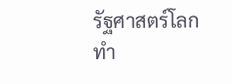รัฐศาสตร์โลก
ทำ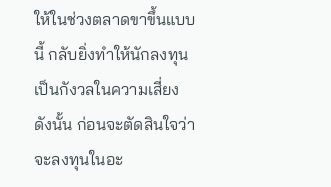ให้ในช่วงตลาดขาขึ้นแบบนี้ กลับยิ่งทำให้นักลงทุนเป็นกังวลในความเสี่ยง ดังนั้น ก่อนจะตัดสินใจว่าจะลงทุนในอะ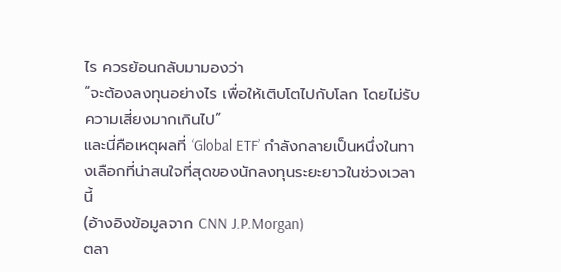ไร ควรย้อนกลับมามองว่า
“จะต้องลงทุนอย่างไร เพื่อให้เติบโตไปกับโลก โดยไม่รับความเสี่ยงมากเกินไป”
และนี่คือเหตุผลที่ ‘Global ETF’ กำลังกลายเป็นหนึ่งในทางเลือกที่น่าสนใจที่สุดของนักลงทุนระยะยาวในช่วงเวลานี้
(อ้างอิงข้อมูลจาก CNN J.P.Morgan)
ตลา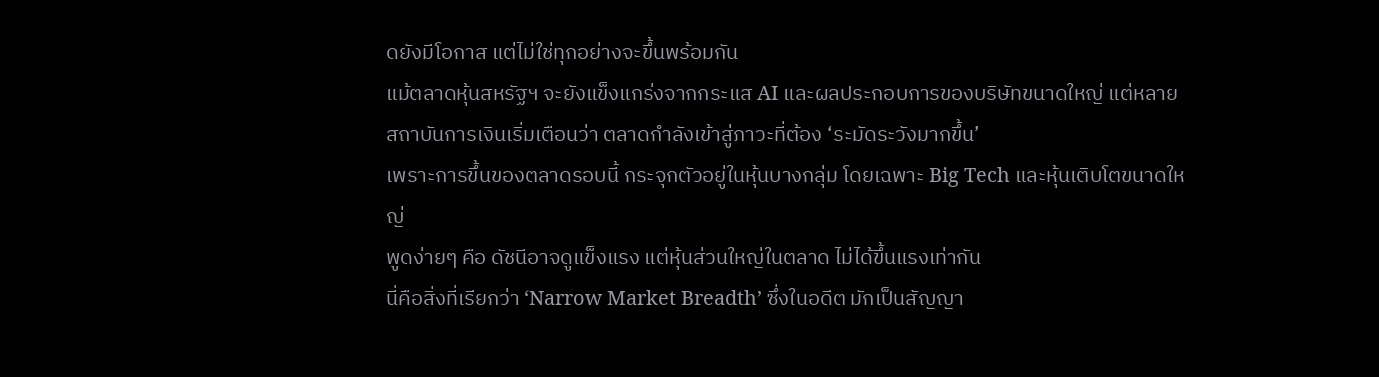ดยังมีโอกาส แต่ไม่ใช่ทุกอย่างจะขึ้นพร้อมกัน
แม้ตลาดหุ้นสหรัฐฯ จะยังแข็งแกร่งจากกระแส AI และผลประกอบการของบริษัทขนาดใหญ่ แต่หลายสถาบันการเงินเริ่มเตือนว่า ตลาดกำลังเข้าสู่ภาวะที่ต้อง ‘ระมัดระวังมากขึ้น’
เพราะการขึ้นของตลาดรอบนี้ กระจุกตัวอยู่ในหุ้นบางกลุ่ม โดยเฉพาะ Big Tech และหุ้นเติบโตขนาดใหญ่
พูดง่ายๆ คือ ดัชนีอาจดูแข็งแรง แต่หุ้นส่วนใหญ่ในตลาด ไม่ได้ขึ้นแรงเท่ากัน
นี่คือสิ่งที่เรียกว่า ‘Narrow Market Breadth’ ซึ่งในอดีต มักเป็นสัญญา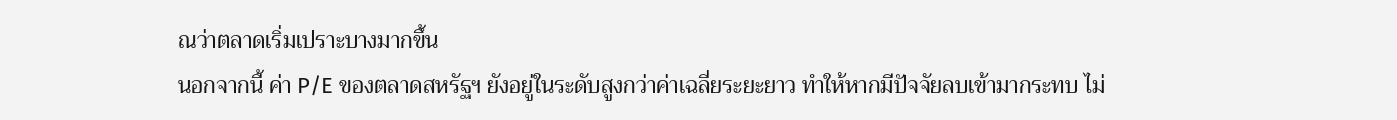ณว่าตลาดเริ่มเปราะบางมากขึ้น
นอกจากนี้ ค่า P/E ของตลาดสหรัฐฯ ยังอยู่ในระดับสูงกว่าค่าเฉลี่ยระยะยาว ทำให้หากมีปัจจัยลบเข้ามากระทบ ไม่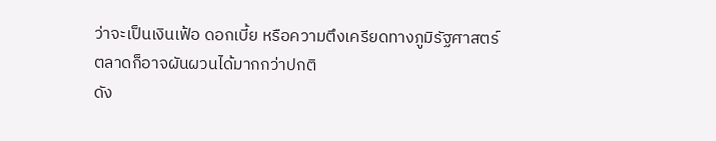ว่าจะเป็นเงินเฟ้อ ดอกเบี้ย หรือความตึงเครียดทางภูมิรัฐศาสตร์ ตลาดก็อาจผันผวนได้มากกว่าปกติ
ดัง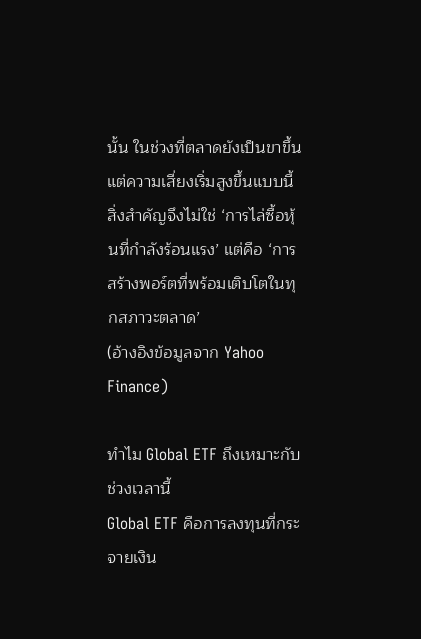นั้น ในช่วงที่ตลาดยังเป็นขาขึ้น แต่ความเสี่ยงเริ่มสูงขึ้นแบบนี้ สิ่งสำคัญจึงไม่ใช่ ‘การไล่ซื้อหุ้นที่กำลังร้อนแรง’ แต่คือ ‘การสร้างพอร์ตที่พร้อมเติบโตในทุกสภาวะตลาด’
(อ้างอิงข้อมูลจาก Yahoo Finance)

ทำไม Global ETF ถึงเหมาะกับช่วงเวลานี้
Global ETF คือการลงทุนที่กระจายเงิน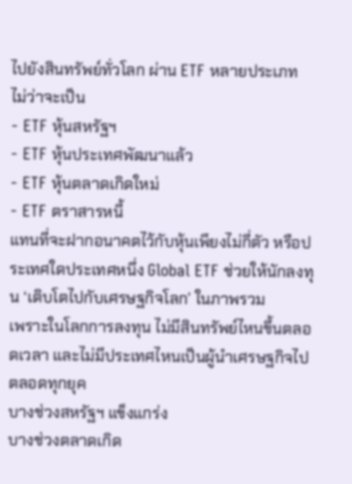ไปยังสินทรัพย์ทั่วโลก ผ่าน ETF หลายประเภท ไม่ว่าจะเป็น
- ETF หุ้นสหรัฐฯ
- ETF หุ้นประเทศพัฒนาแล้ว
- ETF หุ้นตลาดเกิดใหม่
- ETF ตราสารหนี้
แทนที่จะฝากอนาคตไว้กับหุ้นเพียงไม่กี่ตัว หรือประเทศใดประเทศหนึ่ง Global ETF ช่วยให้นักลงทุน ‘เติบโตไปกับเศรษฐกิจโลก’ ในภาพรวม
เพราะในโลกการลงทุน ไม่มีสินทรัพย์ไหนขึ้นตลอดเวลา และไม่มีประเทศไหนเป็นผู้นำเศรษฐกิจไปตลอดทุกยุค
บางช่วงสหรัฐฯ แข็งแกร่ง
บางช่วงตลาดเกิด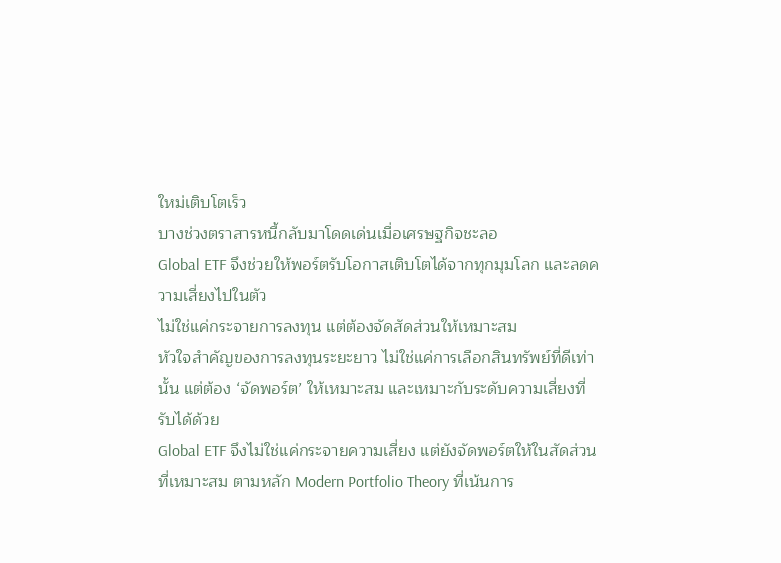ใหม่เติบโตเร็ว
บางช่วงตราสารหนี้กลับมาโดดเด่นเมื่อเศรษฐกิจชะลอ
Global ETF จึงช่วยให้พอร์ตรับโอกาสเติบโตได้จากทุกมุมโลก และลดความเสี่ยงไปในตัว
ไม่ใช่แค่กระจายการลงทุน แต่ต้องจัดสัดส่วนให้เหมาะสม
หัวใจสำคัญของการลงทุนระยะยาว ไม่ใช่แค่การเลือกสินทรัพย์ที่ดีเท่านั้น แต่ต้อง ‘จัดพอร์ต’ ให้เหมาะสม และเหมาะกับระดับความเสี่ยงที่รับได้ด้วย
Global ETF จึงไม่ใช่แค่กระจายความเสี่ยง แต่ยังจัดพอร์ตให้ในสัดส่วนที่เหมาะสม ตามหลัก Modern Portfolio Theory ที่เน้นการ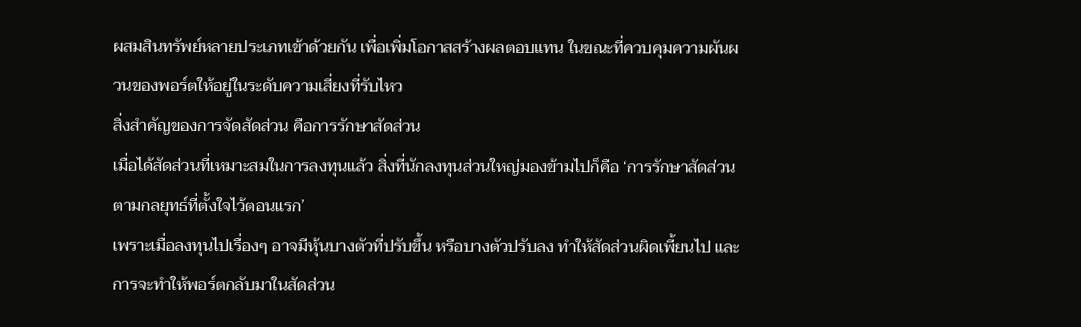ผสมสินทรัพย์หลายประเภทเข้าด้วยกัน เพื่อเพิ่มโอกาสสร้างผลตอบแทน ในขณะที่ควบคุมความผันผวนของพอร์ตให้อยู่ในระดับความเสี่ยงที่รับไหว
สิ่งสำคัญของการจัดสัดส่วน คือการรักษาสัดส่วน
เมื่อได้สัดส่วนที่เหมาะสมในการลงทุนแล้ว สิ่งที่นักลงทุนส่วนใหญ่มองข้ามไปก็คือ ‘การรักษาสัดส่วน ตามกลยุทธ์ที่ตั้งใจไว้ตอนแรก’
เพราะเมื่อลงทุนไปเรื่องๆ อาจมีหุ้นบางตัวที่ปรับขึ้น หรือบางตัวปรับลง ทำให้สัดส่วนผิดเพี้ยนไป และการจะทำให้พอร์ตกลับมาในสัดส่วน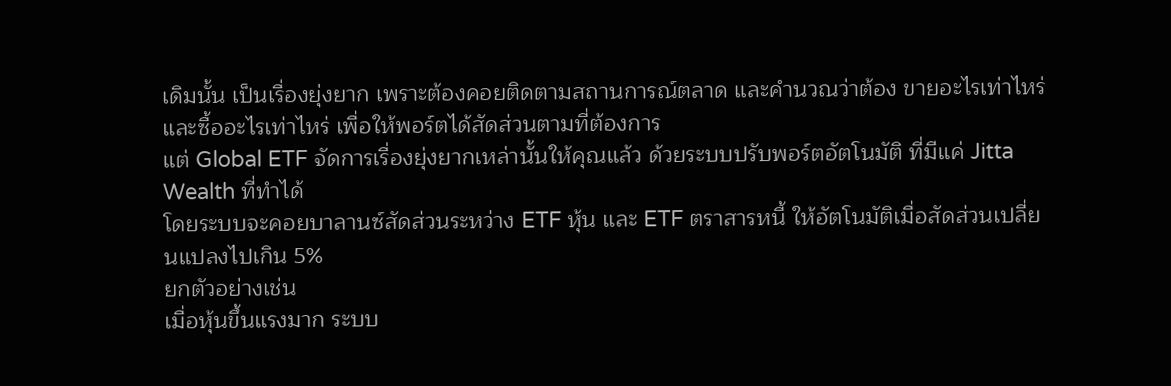เดิมนั้น เป็นเรื่องยุ่งยาก เพราะต้องคอยติดตามสถานการณ์ตลาด และคำนวณว่าต้อง ขายอะไรเท่าไหร่ และซื้ออะไรเท่าไหร่ เพื่อให้พอร์ตได้สัดส่วนตามที่ต้องการ
แต่ Global ETF จัดการเรื่องยุ่งยากเหล่านั้นให้คุณแล้ว ด้วยระบบปรับพอร์ตอัตโนมัติ ที่มีแค่ Jitta Wealth ที่ทำได้
โดยระบบจะคอยบาลานซ์สัดส่วนระหว่าง ETF หุ้น และ ETF ตราสารหนี้ ให้อัตโนมัติเมื่อสัดส่วนเปลี่ยนแปลงไปเกิน 5%
ยกตัวอย่างเช่น
เมื่อหุ้นขึ้นแรงมาก ระบบ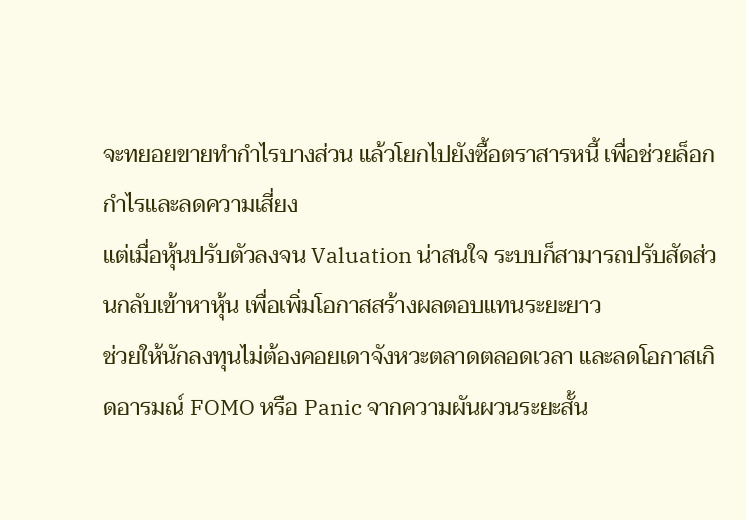จะทยอยขายทำกำไรบางส่วน แล้วโยกไปยังซื้อตราสารหนี้ เพื่อช่วยล็อกกำไรและลดความเสี่ยง
แต่เมื่อหุ้นปรับตัวลงจน Valuation น่าสนใจ ระบบก็สามารถปรับสัดส่วนกลับเข้าหาหุ้น เพื่อเพิ่มโอกาสสร้างผลตอบแทนระยะยาว
ช่วยให้นักลงทุนไม่ต้องคอยเดาจังหวะตลาดตลอดเวลา และลดโอกาสเกิดอารมณ์ FOMO หรือ Panic จากความผันผวนระยะสั้น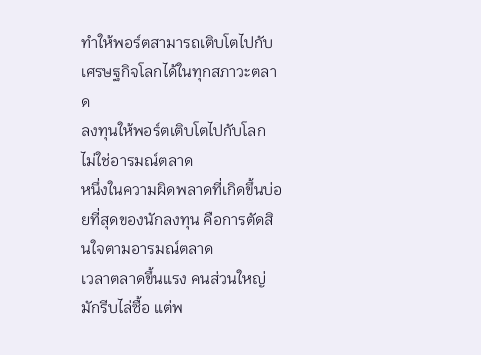ทำให้พอร์ตสามารถเติบโตไปกับเศรษฐกิจโลกได้ในทุกสภาวะตลาด
ลงทุนให้พอร์ตเติบโตไปกับโลก ไม่ใช่อารมณ์ตลาด
หนึ่งในความผิดพลาดที่เกิดขึ้นบ่อยที่สุดของนักลงทุน คือการตัดสินใจตามอารมณ์ตลาด
เวลาตลาดขึ้นแรง คนส่วนใหญ่มักรีบไล่ซื้อ แต่พ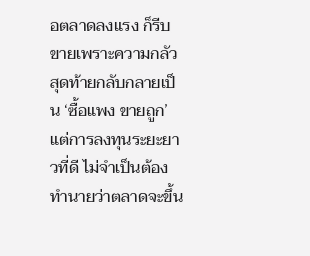อตลาดลงแรง ก็รีบขายเพราะความกลัว สุดท้ายกลับกลายเป็น ‘ซื้อแพง ขายถูก’
แต่การลงทุนระยะยาวที่ดี ไม่จำเป็นต้องทำนายว่าตลาดจะขึ้น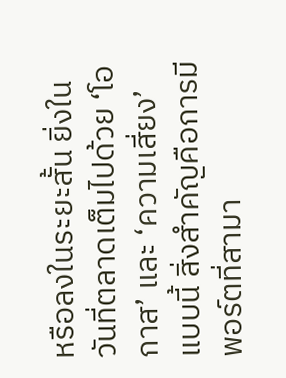หรือลงในระยะสั้น ยิ่งในวันที่ตลาดเต็มไปด้วย ‘โอกาส’ และ ‘ความเสี่ยง’ แบบนี้ สิ่งสำคัญคือการมีพอร์ตที่สามา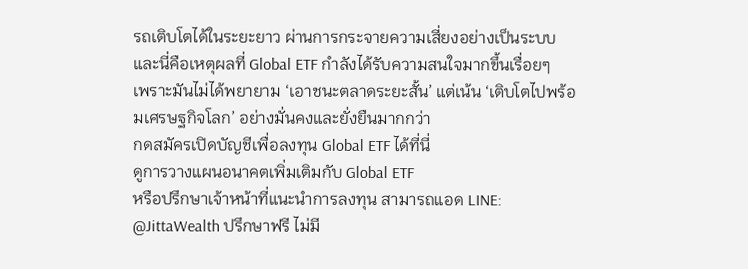รถเติบโตได้ในระยะยาว ผ่านการกระจายความเสี่ยงอย่างเป็นระบบ
และนี่คือเหตุผลที่ Global ETF กำลังได้รับความสนใจมากขึ้นเรื่อยๆ
เพราะมันไม่ได้พยายาม ‘เอาชนะตลาดระยะสั้น’ แต่เน้น ‘เติบโตไปพร้อมเศรษฐกิจโลก’ อย่างมั่นคงและยั่งยืนมากกว่า
กดสมัครเปิดบัญชีเพื่อลงทุน Global ETF ได้ที่นี่
ดูการวางแผนอนาคตเพิ่มเติมกับ Global ETF
หรือปรึกษาเจ้าหน้าที่แนะนำการลงทุน สามารถแอด LINE: @JittaWealth ปรึกษาฟรี ไม่มี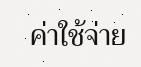ค่าใช้จ่าย